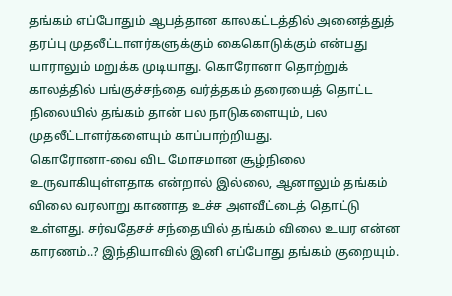தங்கம் எப்போதும் ஆபத்தான காலகட்டத்தில் அனைத்துத் தரப்பு முதலீட்டாளர்களுக்கும் கைகொடுக்கும் என்பது யாராலும் மறுக்க முடியாது. கொரோனா தொற்றுக் காலத்தில் பங்குச்சந்தை வர்த்தகம் தரையைத் தொட்ட நிலையில் தங்கம் தான் பல நாடுகளையும், பல முதலீட்டாளர்களையும் காப்பாற்றியது.
கொரோனா-வை விட மோசமான சூழ்நிலை உருவாகியுள்ளதாக என்றால் இல்லை, ஆனாலும் தங்கம் விலை வரலாறு காணாத உச்ச அளவீட்டைத் தொட்டு உள்ளது. சர்வதேசச் சந்தையில் தங்கம் விலை உயர என்ன காரணம்..? இந்தியாவில் இனி எப்போது தங்கம் குறையும்.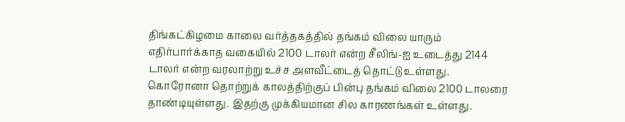திங்கட்கிழமை காலை வர்த்தகத்தில் தங்கம் விலை யாரும் எதிர்பார்க்காத வகையில் 2100 டாலர் என்ற சீலிங்-ஐ உடைத்து 2144 டாலர் என்ற வரலாற்று உச்ச அளவீட்டைத் தொட்டு உள்ளது. கொரோனா தொற்றுக் காலத்திற்குப் பின்பு தங்கம் விலை 2100 டாலரை தாண்டியுள்ளது. இதற்கு முக்கியமான சில காரணங்கள் உள்ளது.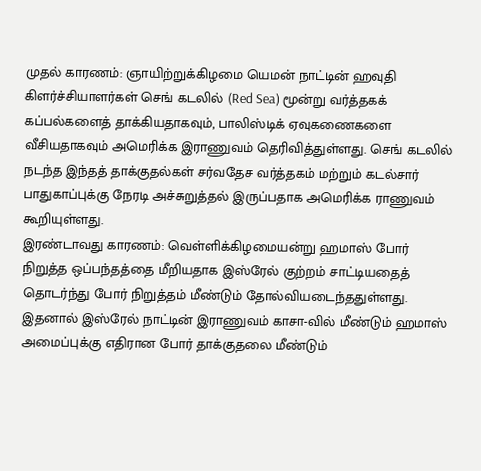முதல் காரணம்: ஞாயிற்றுக்கிழமை யெமன் நாட்டின் ஹவுதி கிளர்ச்சியாளர்கள் செங் கடலில் (Red Sea) மூன்று வர்த்தகக் கப்பல்களைத் தாக்கியதாகவும், பாலிஸ்டிக் ஏவுகணைகளை வீசியதாகவும் அமெரிக்க இராணுவம் தெரிவித்துள்ளது. செங் கடலில் நடந்த இந்தத் தாக்குதல்கள் சர்வதேச வர்த்தகம் மற்றும் கடல்சார் பாதுகாப்புக்கு நேரடி அச்சுறுத்தல் இருப்பதாக அமெரிக்க ராணுவம் கூறியுள்ளது.
இரண்டாவது காரணம்: வெள்ளிக்கிழமையன்று ஹமாஸ் போர் நிறுத்த ஒப்பந்தத்தை மீறியதாக இஸ்ரேல் குற்றம் சாட்டியதைத் தொடர்ந்து போர் நிறுத்தம் மீண்டும் தோல்வியடைந்ததுள்ளது. இதனால் இஸ்ரேல் நாட்டின் இராணுவம் காசா-வில் மீண்டும் ஹமாஸ் அமைப்புக்கு எதிரான போர் தாக்குதலை மீண்டும்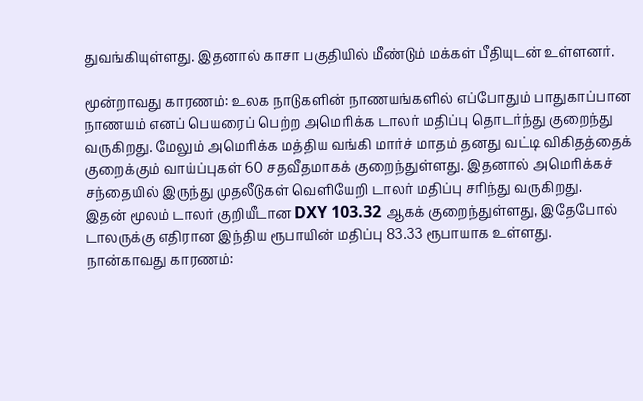துவங்கியுள்ளது. இதனால் காசா பகுதியில் மீண்டும் மக்கள் பீதியுடன் உள்ளனர்.

மூன்றாவது காரணம்: உலக நாடுகளின் நாணயங்களில் எப்போதும் பாதுகாப்பான நாணயம் எனப் பெயரைப் பெற்ற அமெரிக்க டாலர் மதிப்பு தொடர்ந்து குறைந்து வருகிறது. மேலும் அமெரிக்க மத்திய வங்கி மார்ச் மாதம் தனது வட்டி விகிதத்தைக் குறைக்கும் வாய்ப்புகள் 60 சதவீதமாகக் குறைந்துள்ளது. இதனால் அமெரிக்கச் சந்தையில் இருந்து முதலீடுகள் வெளியேறி டாலர் மதிப்பு சரிந்து வருகிறது.
இதன் மூலம் டாலர் குறியீடான DXY 103.32 ஆகக் குறைந்துள்ளது, இதேபோல் டாலருக்கு எதிரான இந்திய ரூபாயின் மதிப்பு 83.33 ரூபாயாக உள்ளது.
நான்காவது காரணம்: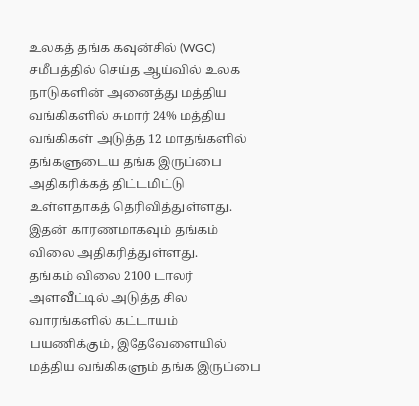உலகத் தங்க கவுன்சில் (WGC) சமீபத்தில் செய்த ஆய்வில் உலக நாடுகளின் அனைத்து மத்திய வங்கிகளில் சுமார் 24% மத்திய வங்கிகள் அடுத்த 12 மாதங்களில் தங்களுடைய தங்க இருப்பை அதிகரிக்கத் திட்டமிட்டு உள்ளதாகத் தெரிவித்துள்ளது. இதன் காரணமாகவும் தங்கம் விலை அதிகரித்துள்ளது.
தங்கம் விலை 2100 டாலர் அளவீட்டில் அடுத்த சில வாரங்களில் கட்டாயம் பயணிக்கும், இதேவேளையில் மத்திய வங்கிகளும் தங்க இருப்பை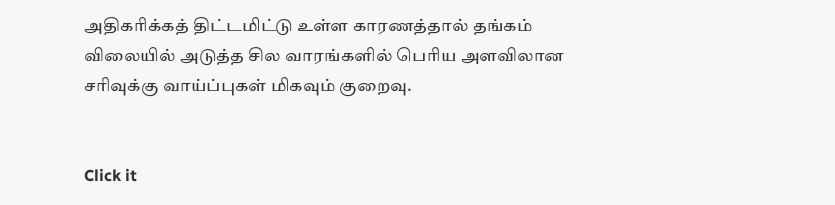அதிகரிக்கத் திட்டமிட்டு உள்ள காரணத்தால் தங்கம் விலையில் அடுத்த சில வாரங்களில் பெரிய அளவிலான சரிவுக்கு வாய்ப்புகள் மிகவும் குறைவு.


Click it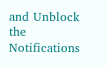and Unblock the Notifications